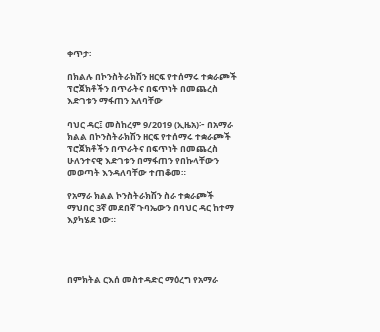ቀጥታ፡

በክልሉ በኮንስትራክሽን ዘርፍ የተሰማሩ ተቋራጮች ፕሮጀክቶችን በጥራትና በፍጥነት በመጨረስ እድገቱን ማፋጠን አለባቸው

ባህር ዳር፤ መስከረም 9/2019 (ኢዜአ)፦ በአማራ ክልል በኮንስትራክሽን ዘርፍ የተሰማሩ ተቋራጮች ፕሮጀክቶችን በጥራትና በፍጥነት በመጨረስ ሁለንተናዊ እድገቱን በማፋጠን የበኩላቸውን መወጣት እንዳለባቸው ተጠቆመ።

የአማራ ክልል ኮንስትራክሽን ስራ ተቋራጮች ማህበር 3ኛ መደበኛ ጉባኤውን በባህር ዳር ከተማ እያካሄደ ነው።




በምክትል ርእሰ መስተዳድር ማዕረግ የአማራ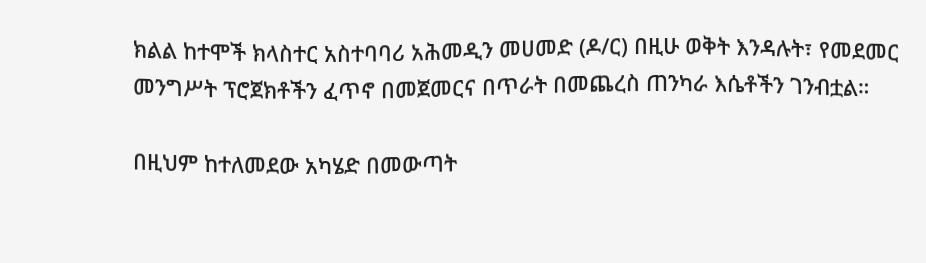ክልል ከተሞች ክላስተር አስተባባሪ አሕመዲን መሀመድ (ዶ/ር) በዚሁ ወቅት እንዳሉት፣ የመደመር መንግሥት ፕሮጀክቶችን ፈጥኖ በመጀመርና በጥራት በመጨረስ ጠንካራ እሴቶችን ገንብቷል።

በዚህም ከተለመደው አካሄድ በመውጣት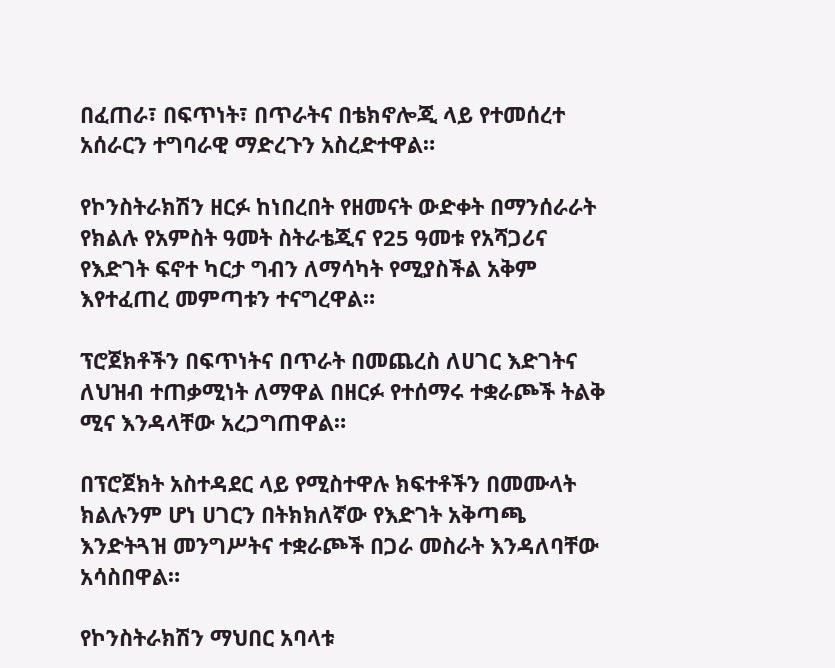በፈጠራ፣ በፍጥነት፣ በጥራትና በቴክኖሎጂ ላይ የተመሰረተ አሰራርን ተግባራዊ ማድረጉን አስረድተዋል።

የኮንስትራክሽን ዘርፉ ከነበረበት የዘመናት ውድቀት በማንሰራራት የክልሉ የአምስት ዓመት ስትራቴጂና የ25 ዓመቱ የአሻጋሪና የእድገት ፍኖተ ካርታ ግብን ለማሳካት የሚያስችል አቅም እየተፈጠረ መምጣቱን ተናግረዋል።

ፕሮጀክቶችን በፍጥነትና በጥራት በመጨረስ ለሀገር እድገትና ለህዝብ ተጠቃሚነት ለማዋል በዘርፉ የተሰማሩ ተቋራጮች ትልቅ ሚና እንዳላቸው አረጋግጠዋል።

በፕሮጀክት አስተዳደር ላይ የሚስተዋሉ ክፍተቶችን በመሙላት ክልሉንም ሆነ ሀገርን በትክክለኛው የእድገት አቅጣጫ እንድትጓዝ መንግሥትና ተቋራጮች በጋራ መስራት እንዳለባቸው አሳስበዋል።

የኮንስትራክሽን ማህበር አባላቱ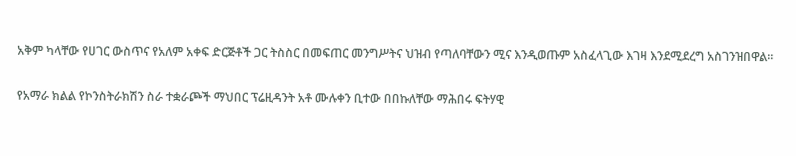አቅም ካላቸው የሀገር ውስጥና የአለም አቀፍ ድርጅቶች ጋር ትስስር በመፍጠር መንግሥትና ህዝብ የጣለባቸውን ሚና እንዲወጡም አስፈላጊው እገዛ እንደሚደረግ አስገንዝበዋል።

የአማራ ክልል የኮንስትራክሽን ስራ ተቋራጮች ማህበር ፕሬዚዳንት አቶ ሙሉቀን ቢተው በበኩለቸው ማሕበሩ ፍትሃዊ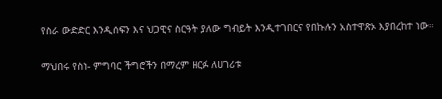የስራ ውድድር እንዲሰፍን እና ህጋዊና ስርዓት ያለው ግብይት እንዲተገበርና የበኩሉን አስተዋጽኦ እያበረከተ ነው።

ማህበሩ የስነ- ምግባር ችግሮችን በማረም ዘርፉ ለሀገሪቱ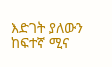እድገት ያለውን ከፍተኛ ሚና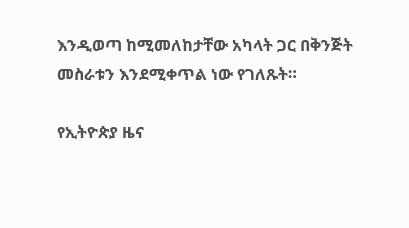እንዲወጣ ከሚመለከታቸው አካላት ጋር በቅንጅት መስራቱን እንደሚቀጥል ነው የገለጹት።

የኢትዮጵያ ዜና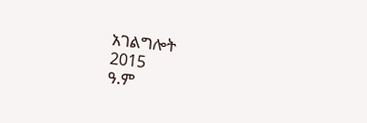አገልግሎት
2015
ዓ.ም